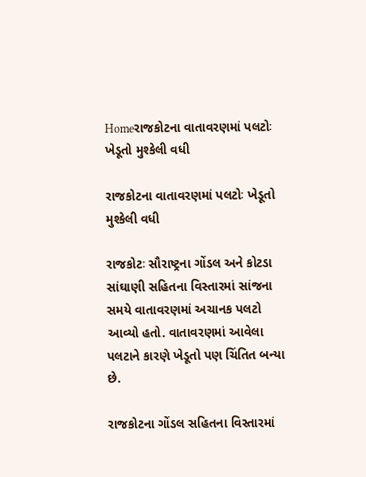Homeરાજકોટના વાતાવરણમાં પલટોઃ ખેડૂતો મુશ્કેલી વધી

રાજકોટના વાતાવરણમાં પલટોઃ ખેડૂતો મુશ્કેલી વધી

રાજકોટઃ સૌરાષ્ટ્રના ગોંડલ અને કોટડા સાંઘાણી સહિતના વિસ્તારમાં સાંજના સમયે વાતાવરણમાં અચાનક પલટો આવ્યો હતો. વાતાવરણમાં આવેલા પલટાને કારણે ખેડૂતો પણ ચિંતિત બન્યા છે.

રાજકોટના ગોંડલ સહિતના વિસ્તારમાં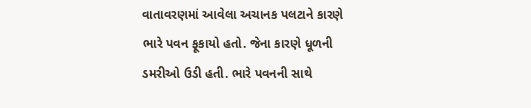વાતાવરણમાં આવેલા અચાનક પલટાને કારણે ભારે પવન ફૂકાયો હતો. જેના કારણે ધૂળની ડમરીઓ ઉડી હતી. ભારે પવનની સાથે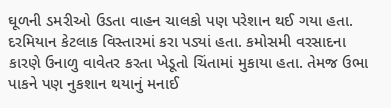ઘૂળની ડમરીઓ ઉડતા વાહન ચાલકો પણ પરેશાન થઈ ગયા હતા. દરમિયાન કેટલાક વિસ્તારમાં કરા પડ્યાં હતા. કમોસમી વરસાદના કારણે ઉનાળુ વાવેતર કરતા ખેડૂતો ચિંતામાં મુકાયા હતા. તેમજ ઉભા પાકને પણ નુકશાન થયાનું મનાઈ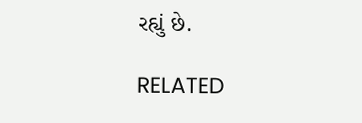રહ્યું છે.

RELATED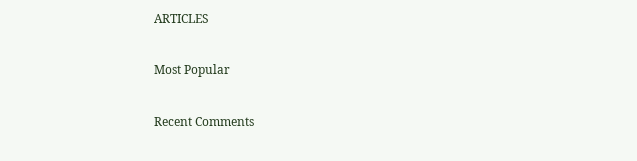ARTICLES

Most Popular

Recent Comments